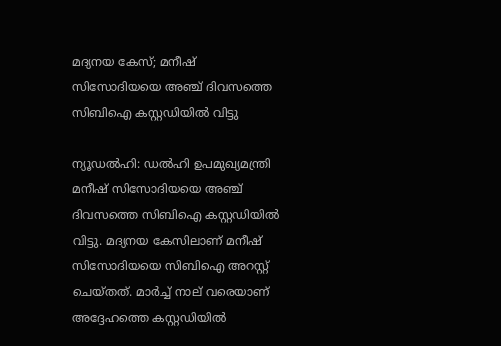മദ്യനയ കേസ്; മനീഷ് സിസോദിയയെ അഞ്ച് ദിവസത്തെ സിബിഐ കസ്റ്റഡിയിൽ വിട്ടു

ന്യൂഡൽഹി: ഡൽഹി ഉപമുഖ്യമന്ത്രി മനീഷ് സിസോദിയയെ അഞ്ച് ദിവസത്തെ സിബിഐ കസ്റ്റഡിയിൽ വിട്ടു. മദ്യനയ കേസിലാണ് മനീഷ് സിസോദിയയെ സിബിഐ അറസ്റ്റ് ചെയ്തത്. മാർച്ച് നാല് വരെയാണ് അദ്ദേഹത്തെ കസ്റ്റഡിയിൽ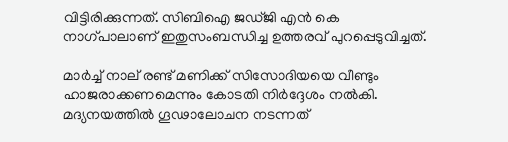വിട്ടിരിക്കുന്നത്. സിബിഐ ജഡ്ജി എൻ കെ നാഗ്പാലാണ് ഇതുസംബന്ധിച്ച ഉത്തരവ് പുറപ്പെടുവിച്ചത്.

മാർച്ച് നാല് രണ്ട് മണിക്ക് സിസോദിയയെ വീണ്ടും ഹാജരാക്കണമെന്നും കോടതി നിർദ്ദേശം നൽകി. മദ്യനയത്തിൽ ഗൂഢാലോചന നടന്നത്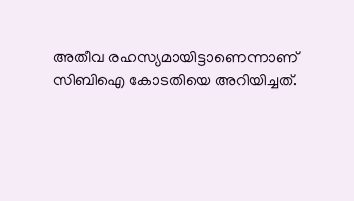അതീവ രഹസ്യമായിട്ടാണെന്നാണ് സിബിഐ കോടതിയെ അറിയിച്ചത്.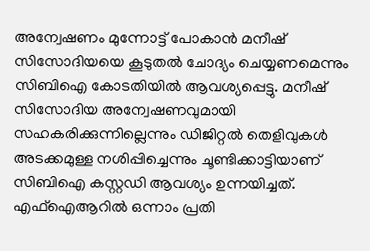അന്വേഷണം മുന്നോട്ട് പോകാൻ മനീഷ് സിസോദിയയെ കൂടുതൽ ചോദ്യം ചെയ്യണമെന്നും സിബിഐ കോടതിയിൽ ആവശ്യപ്പെട്ടു. മനീഷ് സിസോദിയ അന്വേഷണവുമായി സഹകരിക്കുന്നില്ലെന്നും ഡിജിറ്റൽ തെളിവുകൾ അടക്കമുള്ള നശിപ്പിച്ചെന്നും ചൂണ്ടിക്കാട്ടിയാണ് സിബിഐ കസ്റ്റഡി ആവശ്യം ഉന്നയിച്ചത്. എഫ്‌ഐആറിൽ ഒന്നാം പ്രതി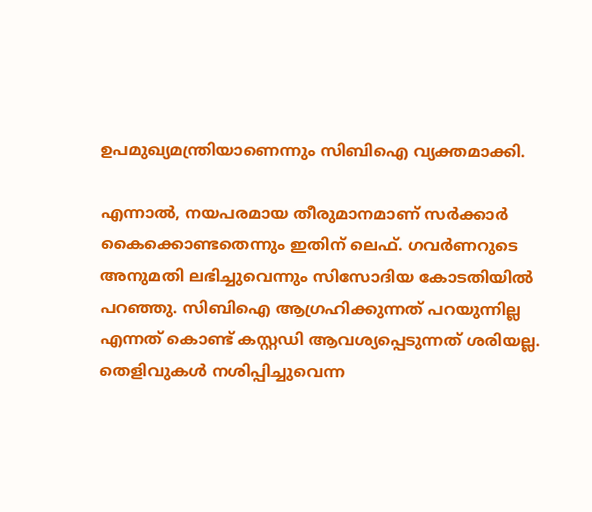ഉപമുഖ്യമന്ത്രിയാണെന്നും സിബിഐ വ്യക്തമാക്കി.

എന്നാൽ, നയപരമായ തീരുമാനമാണ് സർക്കാർ കൈക്കൊണ്ടതെന്നും ഇതിന് ലെഫ്. ഗവർണറുടെ അനുമതി ലഭിച്ചുവെന്നും സിസോദിയ കോടതിയിൽ പറഞ്ഞു. സിബിഐ ആഗ്രഹിക്കുന്നത് പറയുന്നില്ല എന്നത് കൊണ്ട് കസ്റ്റഡി ആവശ്യപ്പെടുന്നത് ശരിയല്ല. തെളിവുകൾ നശിപ്പിച്ചുവെന്ന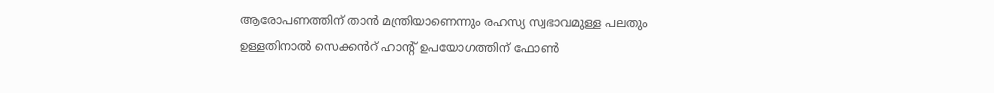ആരോപണത്തിന് താൻ മന്ത്രിയാണെന്നും രഹസ്യ സ്വഭാവമുള്ള പലതും ഉള്ളതിനാൽ സെക്കൻറ് ഹാന്റ് ഉപയോഗത്തിന് ഫോൺ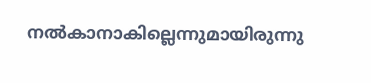നൽകാനാകില്ലെന്നുമായിരുന്നു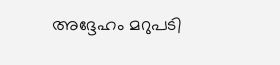അദ്ദേഹം മറുപടി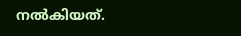നൽകിയത്.